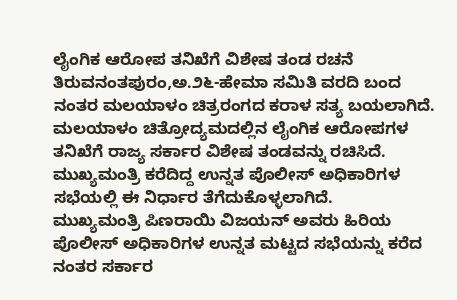ಲೈಂಗಿಕ ಆರೋಪ ತನಿಖೆಗೆ ವಿಶೇಷ ತಂಡ ರಚನೆ
ತಿರುವನಂತಪುರಂ,ಅ.೨೬-ಹೇಮಾ ಸಮಿತಿ ವರದಿ ಬಂದ ನಂತರ ಮಲಯಾಳಂ ಚಿತ್ರರಂಗದ ಕರಾಳ ಸತ್ಯ ಬಯಲಾಗಿದೆ.
ಮಲಯಾಳಂ ಚಿತ್ರೋದ್ಯಮದಲ್ಲಿನ ಲೈಂಗಿಕ ಆರೋಪಗಳ ತನಿಖೆಗೆ ರಾಜ್ಯ ಸರ್ಕಾರ ವಿಶೇಷ ತಂಡವನ್ನು ರಚಿಸಿದೆ. ಮುಖ್ಯಮಂತ್ರಿ ಕರೆದಿದ್ದ ಉನ್ನತ ಪೊಲೀಸ್ ಅಧಿಕಾರಿಗಳ ಸಭೆಯಲ್ಲಿ ಈ ನಿರ್ಧಾರ ತೆಗೆದುಕೊಳ್ಳಲಾಗಿದೆ.
ಮುಖ್ಯಮಂತ್ರಿ ಪಿಣರಾಯಿ ವಿಜಯನ್ ಅವರು ಹಿರಿಯ ಪೊಲೀಸ್ ಅಧಿಕಾರಿಗಳ ಉನ್ನತ ಮಟ್ಟದ ಸಭೆಯನ್ನು ಕರೆದ ನಂತರ ಸರ್ಕಾರ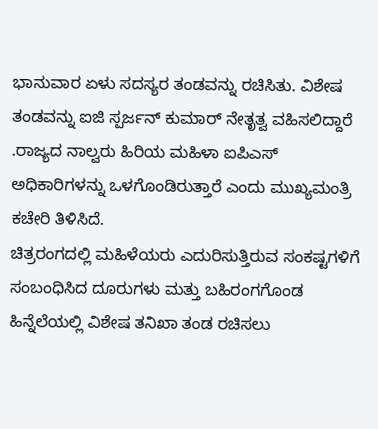ಭಾನುವಾರ ಏಳು ಸದಸ್ಯರ ತಂಡವನ್ನು ರಚಿಸಿತು. ವಿಶೇಷ ತಂಡವನ್ನು ಐಜಿ ಸ್ಪರ್ಜನ್ ಕುಮಾರ್ ನೇತೃತ್ವ ವಹಿಸಲಿದ್ದಾರೆ .ರಾಜ್ಯದ ನಾಲ್ವರು ಹಿರಿಯ ಮಹಿಳಾ ಐಪಿಎಸ್ ಅಧಿಕಾರಿಗಳನ್ನು ಒಳಗೊಂಡಿರುತ್ತಾರೆ ಎಂದು ಮುಖ್ಯಮಂತ್ರಿ ಕಚೇರಿ ತಿಳಿಸಿದೆ.
ಚಿತ್ರರಂಗದಲ್ಲಿ ಮಹಿಳೆಯರು ಎದುರಿಸುತ್ತಿರುವ ಸಂಕಷ್ಟಗಳಿಗೆ ಸಂಬಂಧಿಸಿದ ದೂರುಗಳು ಮತ್ತು ಬಹಿರಂಗಗೊಂಡ ಹಿನ್ನೆಲೆಯಲ್ಲಿ ವಿಶೇಷ ತನಿಖಾ ತಂಡ ರಚಿಸಲು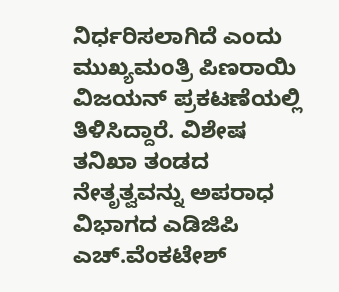ನಿರ್ಧರಿಸಲಾಗಿದೆ ಎಂದು ಮುಖ್ಯಮಂತ್ರಿ ಪಿಣರಾಯಿ ವಿಜಯನ್ ಪ್ರಕಟಣೆಯಲ್ಲಿ ತಿಳಿಸಿದ್ದಾರೆ. ವಿಶೇಷ ತನಿಖಾ ತಂಡದ ನೇತೃತ್ವವನ್ನು ಅಪರಾಧ ವಿಭಾಗದ ಎಡಿಜಿಪಿ ಎಚ್.ವೆಂಕಟೇಶ್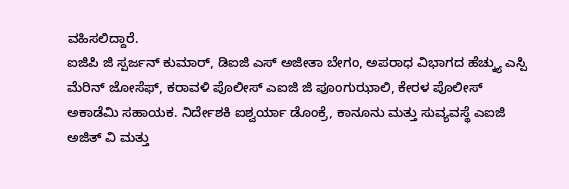ವಹಿಸಲಿದ್ದಾರೆ.
ಐಜಿಪಿ ಜಿ ಸ್ಪರ್ಜನ್ ಕುಮಾರ್, ಡಿಐಜಿ ಎಸ್ ಅಜೀತಾ ಬೇಗಂ, ಅಪರಾಧ ವಿಭಾಗದ ಹೆಚ್ಕ್ಯು ಎಸ್ಪಿ ಮೆರಿನ್ ಜೋಸೆಫ್, ಕರಾವಳಿ ಪೊಲೀಸ್ ಎಐಜಿ ಜಿ ಪೂಂಗುಝಾಲಿ, ಕೇರಳ ಪೊಲೀಸ್ ಅಕಾಡೆಮಿ ಸಹಾಯಕ. ನಿರ್ದೇಶಕಿ ಐಶ್ವರ್ಯಾ ಡೊಂಕ್ರೆ, ಕಾನೂನು ಮತ್ತು ಸುವ್ಯವಸ್ಥೆ ಎಐಜಿ ಅಜಿತ್ ವಿ ಮತ್ತು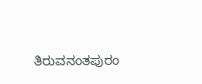ತಿರುವನಂತಪುರಂ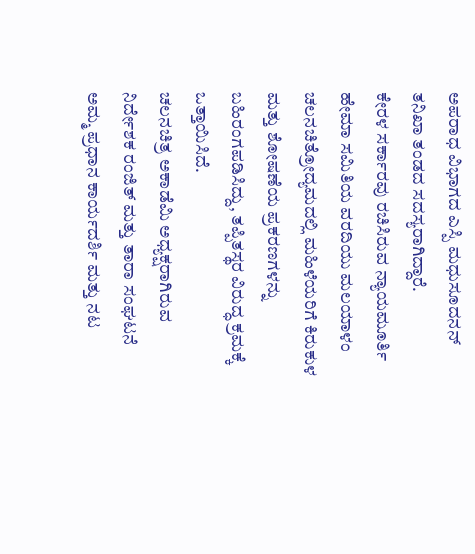ಅಪರಾಧ ವಿಭಾಗದ ಎಸ್ಪಿ ಮಧುಸೂದನನ್ ತನಿಖಾ ತಂಡದ ಸದಸ್ಯರಾಗಿದ್ದಾರೆ.
ಕೇರಳ ಸರ್ಕಾರವು ರಚಿಸಿರುವ ನ್ಯಾಯಮೂರ್ತಿ ಹೇಮಾ ಸಮಿತಿಯ ವರದಿಯು ಮಲಯಾಳಂ ಚಲನಚಿತ್ರೋದ್ಯಮದಲ್ಲಿ ಮಹಿಳೆಯರಿಗೆ ಕಿರುಕುಳ ಮತ್ತು ಶೋಷಣೆಯ ಪ್ರಕರಣಗಳನ್ನು ಬಹಿರಂಗಪಡಿಸಿದ್ದು, ತಪ್ಪಿತಸ್ಥರ ವಿರುದ್ಧ ಕ್ರಮಕ್ಕೆ ಒತ್ತಾಯಿಸಿದೆ.
ಚಲನಚಿತ್ರ ಅಕಾಡೆಮಿ ಅಧ್ಯಕ್ಷರಾಗಿರುವ ನಿರ್ದೇಶಕ ರಂಜಿತ್ ಮತ್ತು ತಾರಾ ಸಂಘಟನೆ ಅಮ್ಮ ಪ್ರಧಾನ ಕಾರ್ಯದರ್ಶಿ ಮತ್ತು ನಟ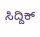ಸಿದ್ದಿಕ್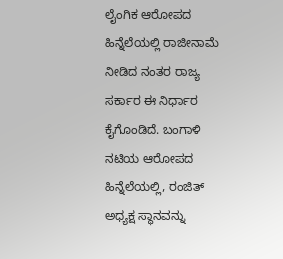ಲೈಂಗಿಕ ಆರೋಪದ ಹಿನ್ನೆಲೆಯಲ್ಲಿ ರಾಜೀನಾಮೆ ನೀಡಿದ ನಂತರ ರಾಜ್ಯ ಸರ್ಕಾರ ಈ ನಿರ್ಧಾರ ಕೈಗೊಂಡಿದೆ. ಬಂಗಾಳಿ ನಟಿಯ ಆರೋಪದ ಹಿನ್ನೆಲೆಯಲ್ಲಿ, ರಂಜಿತ್ ಅಧ್ಯಕ್ಷ ಸ್ಥಾನವನ್ನು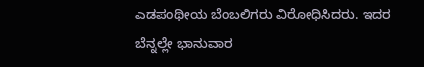ಎಡಪಂಥೀಯ ಬೆಂಬಲಿಗರು ವಿರೋಧಿಸಿದರು. ಇದರ ಬೆನ್ನಲ್ಲೇ ಭಾನುವಾರ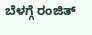ಬೆಳಗ್ಗೆ ರಂಜಿತ್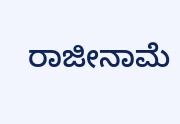ರಾಜೀನಾಮೆ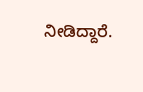ನೀಡಿದ್ದಾರೆ.